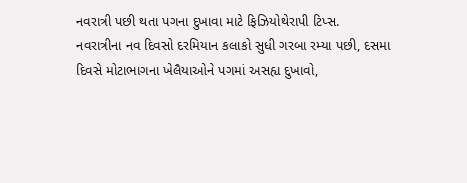નવરાત્રી પછી થતા પગના દુખાવા માટે ફિઝિયોથેરાપી ટિપ્સ.
નવરાત્રીના નવ દિવસો દરમિયાન કલાકો સુધી ગરબા રમ્યા પછી, દસમા દિવસે મોટાભાગના ખેલૈયાઓને પગમાં અસહ્ય દુખાવો,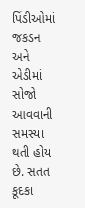પિંડીઓમાં જકડન અને એડીમાં સોજો આવવાની સમસ્યા થતી હોય છે. સતત કૂદકા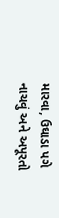મારવા, ઉઘાડા પગે નાચવું અને અપૂરતો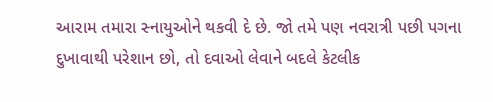આરામ તમારા સ્નાયુઓને થકવી દે છે. જો તમે પણ નવરાત્રી પછી પગના દુખાવાથી પરેશાન છો, તો દવાઓ લેવાને બદલે કેટલીક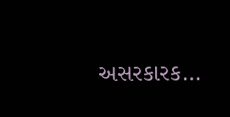અસરકારક…